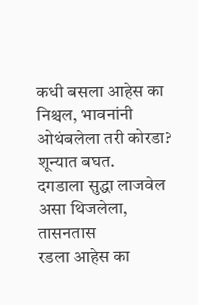कधी बसला आहेस का निश्चल, भावनांनी ओथंबलेला तरी कोरडा? शून्यात बघत.
दगडाला सुद्धा लाजवेल असा थिजलेला, तासनतास
रडला आहेस का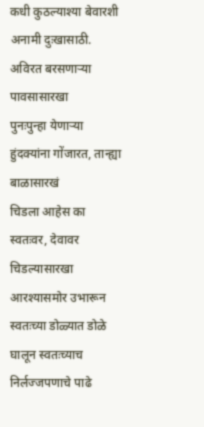कधी कुठल्याश्या बेवारशी अनामी दुःखासाठी. अविरत बरसणाऱ्या पावसासारखा
पुनःपुन्हा येणाऱ्या हुंदक्यांना गोंजारत, तान्ह्या बाळासारखं
चिडला आहेस का स्वतःवर, देवावर चिडल्यासारखा
आरश्यासमोर उभारून स्वतःच्या डोळ्यात डोळे घालून स्वतःच्याच निर्लज्जपणाचे पाढे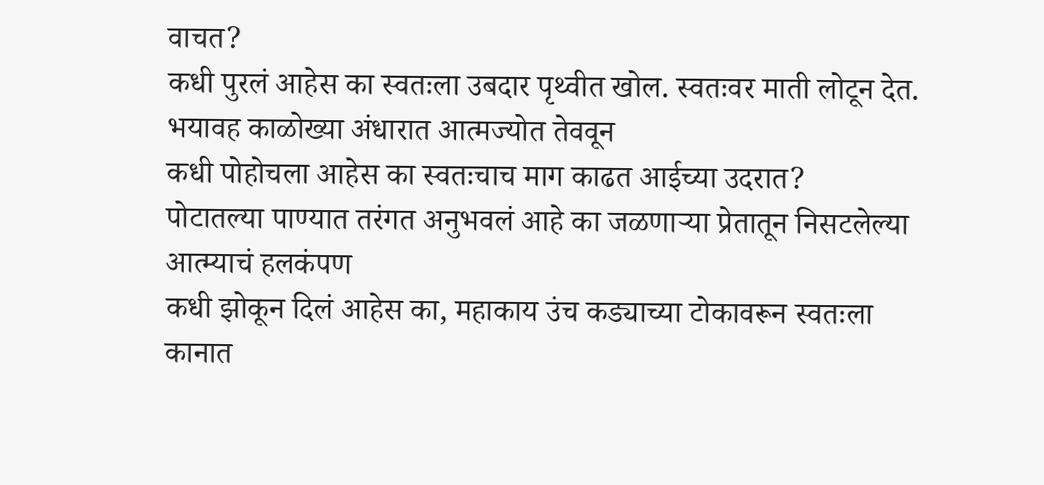वाचत?
कधी पुरलं आहेस का स्वतःला उबदार पृथ्वीत खोल. स्वतःवर माती लोटून देत.
भयावह काळोख्या अंधारात आत्मज्योत तेववून
कधी पोहोचला आहेस का स्वतःचाच माग काढत आईच्या उदरात?
पोटातल्या पाण्यात तरंगत अनुभवलं आहे का जळणाऱ्या प्रेतातून निसटलेल्या आत्म्याचं हलकंपण
कधी झोकून दिलं आहेस का, महाकाय उंच कड्याच्या टोकावरून स्वतःला
कानात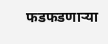फडफडणाऱ्या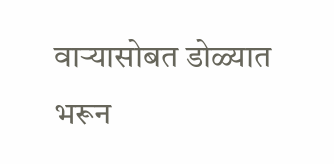वाऱ्यासोबत डोळ्यात भरून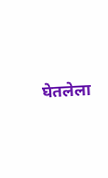घेतलेला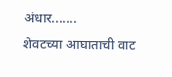अंधार.......
शेवटच्या आघाताची वाट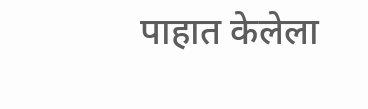पाहात केलेला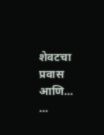शेवटचा प्रवास
आणि...
...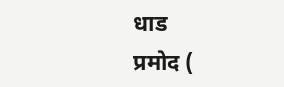धाड
प्रमोद (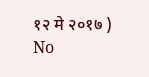१२ मे २०१७ )
No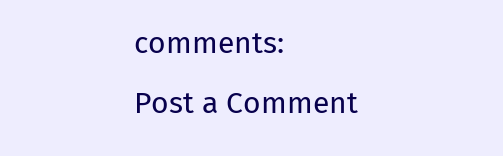comments:
Post a Comment